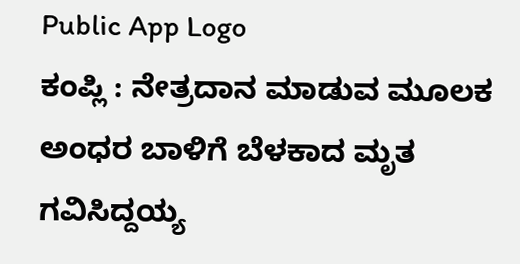Public App Logo
ಕಂಪ್ಲಿ : ನೇತ್ರದಾನ ಮಾಡುವ ಮೂಲಕ ಅಂಧರ ಬಾಳಿಗೆ ಬೆಳಕಾದ ಮೃತ ಗವಿಸಿದ್ದಯ್ಯ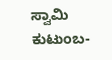ಸ್ವಾಮಿ ಕುಟುಂಬ-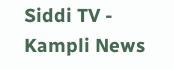Siddi TV - Kampli News